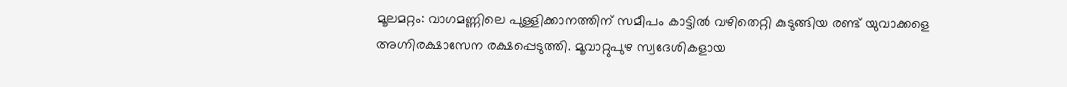മൂലമറ്റം: വാഗമണ്ണിലെ പുള്ളിക്കാനത്തിന് സമീപം കാട്ടിൽ വഴിതെറ്റി കുടുങ്ങിയ രണ്ട് യുവാക്കളെ അഗ്നിരക്ഷാസേന രക്ഷപ്പെടുത്തി. മൂവാറ്റുപുഴ സ്വദേശികളായ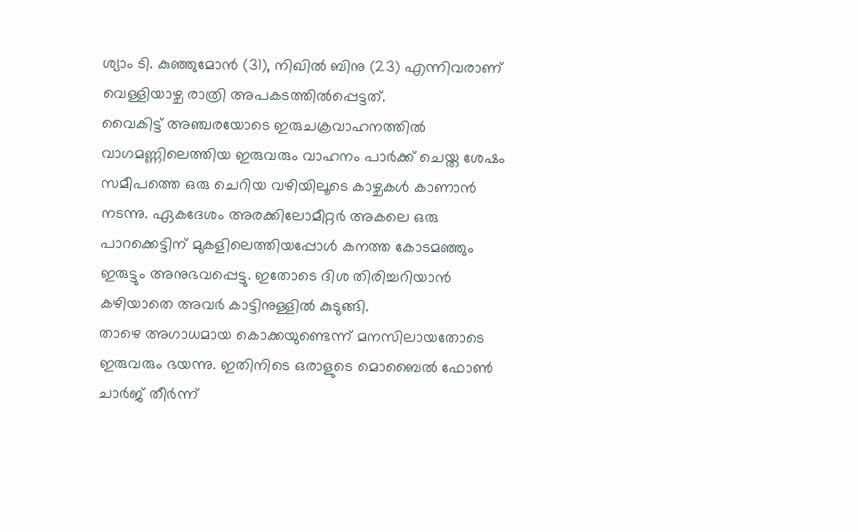ശ്യാം ടി. കുഞ്ഞുമോൻ (31), നിഖിൽ ബിനു (23) എന്നിവരാണ് വെള്ളിയാഴ്ച രാത്രി അപകടത്തിൽപ്പെട്ടത്.
വൈകിട്ട് അഞ്ചരയോടെ ഇരുചക്രവാഹനത്തിൽ വാഗമണ്ണിലെത്തിയ ഇരുവരും വാഹനം പാർക്ക് ചെയ്ത ശേഷം സമീപത്തെ ഒരു ചെറിയ വഴിയിലൂടെ കാഴ്ചകൾ കാണാൻ നടന്നു. ഏകദേശം അരക്കിലോമീറ്റർ അകലെ ഒരു പാറക്കെട്ടിന് മുകളിലെത്തിയപ്പോൾ കനത്ത കോടമഞ്ഞും ഇരുട്ടും അനുഭവപ്പെട്ടു. ഇതോടെ ദിശ തിരിച്ചറിയാൻ കഴിയാതെ അവർ കാട്ടിനുള്ളിൽ കുടുങ്ങി.
താഴെ അഗാധമായ കൊക്കയുണ്ടെന്ന് മനസിലായതോടെ ഇരുവരും ഭയന്നു. ഇതിനിടെ ഒരാളുടെ മൊബൈൽ ഫോൺ ചാർജ് തീർന്ന്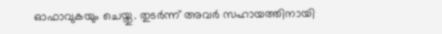ഓഫാവുകയും ചെയ്തു. തുടർന്ന് അവർ സഹായത്തിനായി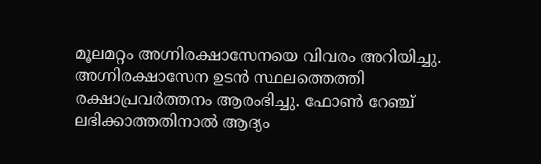മൂലമറ്റം അഗ്നിരക്ഷാസേനയെ വിവരം അറിയിച്ചു. അഗ്നിരക്ഷാസേന ഉടൻ സ്ഥലത്തെത്തി രക്ഷാപ്രവർത്തനം ആരംഭിച്ചു. ഫോൺ റേഞ്ച് ലഭിക്കാത്തതിനാൽ ആദ്യം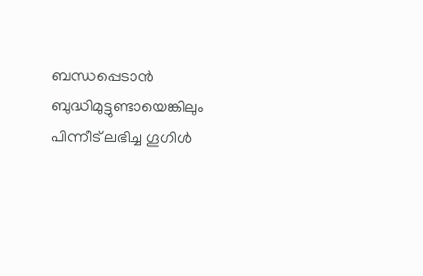ബന്ധപ്പെടാൻ ബുദ്ധിമുട്ടുണ്ടായെങ്കിലും പിന്നീട് ലഭിച്ച ഗൂഗിൾ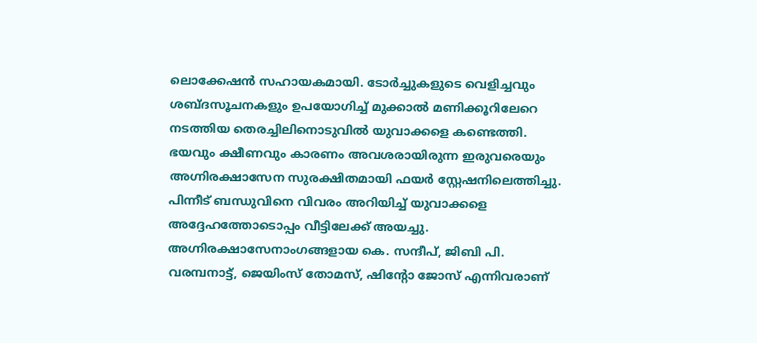ലൊക്കേഷൻ സഹായകമായി. ടോർച്ചുകളുടെ വെളിച്ചവും ശബ്ദസൂചനകളും ഉപയോഗിച്ച് മുക്കാൽ മണിക്കൂറിലേറെ നടത്തിയ തെരച്ചിലിനൊടുവിൽ യുവാക്കളെ കണ്ടെത്തി.
ഭയവും ക്ഷീണവും കാരണം അവശരായിരുന്ന ഇരുവരെയും അഗ്നിരക്ഷാസേന സുരക്ഷിതമായി ഫയർ സ്റ്റേഷനിലെത്തിച്ചു. പിന്നീട് ബന്ധുവിനെ വിവരം അറിയിച്ച് യുവാക്കളെ അദ്ദേഹത്തോടൊപ്പം വീട്ടിലേക്ക് അയച്ചു. അഗ്നിരക്ഷാസേനാംഗങ്ങളായ കെ. സന്ദീപ്, ജിബി പി. വരമ്പനാട്ട്, ജെയിംസ് തോമസ്, ഷിന്റോ ജോസ് എന്നിവരാണ്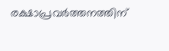രക്ഷാപ്രവർത്തനത്തിന്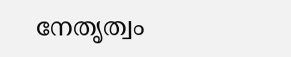നേതൃത്വം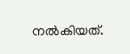നൽകിയത്.